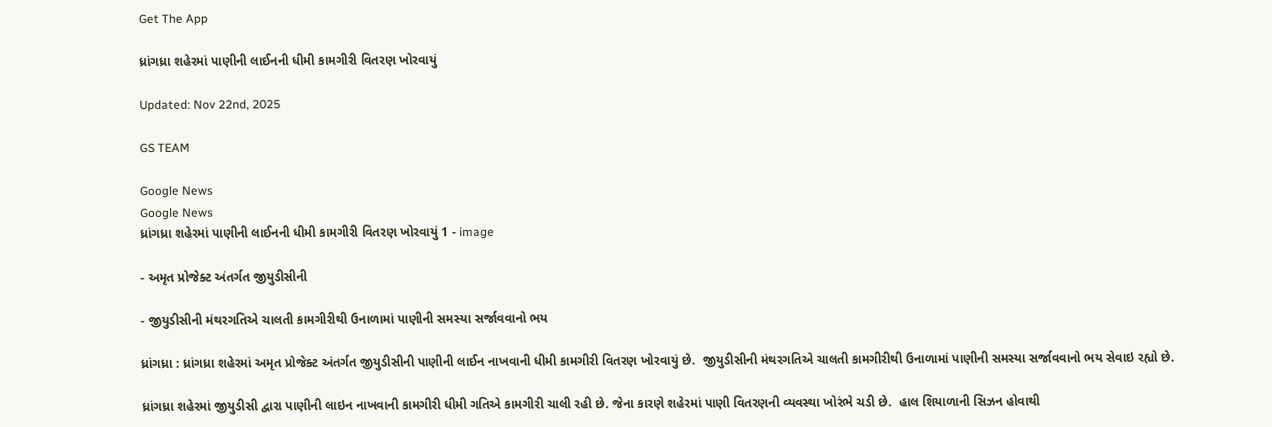Get The App

ધ્રાંગધ્રા શહેરમાં પાણીની લાઈનની ધીમી કામગીરી વિતરણ ખોરવાયું

Updated: Nov 22nd, 2025

GS TEAM

Google News
Google News
ધ્રાંગધ્રા શહેરમાં પાણીની લાઈનની ધીમી કામગીરી વિતરણ ખોરવાયું 1 - image

- અમૃત પ્રોજેક્ટ અંતર્ગત જીયુડીસીની

- જીયુડીસીની મંથરગતિએ ચાલતી કામગીરીથી ઉનાળામાં પાણીની સમસ્યા સર્જાવવાનો ભય

ધ્રાંગધ્રા : ધ્રાંગધ્રા શહેરમાં અમૃત પ્રોજેક્ટ અંતર્ગત જીયુડીસીની પાણીની લાઈન નાખવાની ધીમી કામગીરી વિતરણ ખોરવાયું છે.  જીયુડીસીની મંથરગતિએ ચાલતી કામગીરીથી ઉનાળામાં પાણીની સમસ્યા સર્જાવવાનો ભય સેવાઇ રહ્યો છે.

ધ્રાંગધ્રા શહેરમાં જીયુડીસી દ્વારા પાણીની લાઇન નાખવાની કામગીરી ધીમી ગતિએ કામગીરી ચાલી રહી છે. જેના કારણે શહેરમાં પાણી વિતરણની વ્યવસ્થા ખોરંભે ચડી છે.  હાલ શિયાળાની સિઝન હોવાથી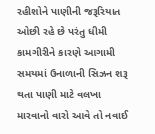રહીશોને પાણીની જરૂરિયાત ઓછી રહે છે પરંતુ ધીમી કામગીરીને કારણે આગામી સમયમાં ઉનાળાની સિઝન શરૂ થતા પાણી માટે વલખા મારવાનો વારો આવે તો નવાઈ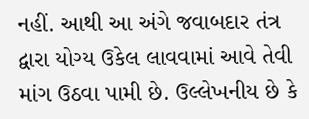નહીં. આથી આ અંગે જવાબદાર તંત્ર દ્વારા યોગ્ય ઉકેલ લાવવામાં આવે તેવી માંગ ઉઠવા પામી છે. ઉલ્લેખનીય છે કે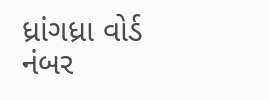ધ્રાંગધ્રા વોર્ડ નંબર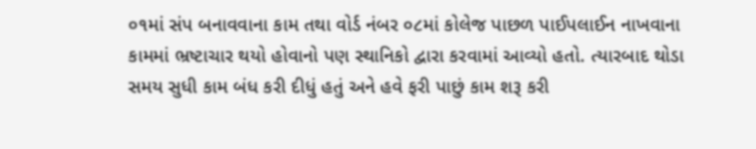૦૧માં સંપ બનાવવાના કામ તથા વોર્ડ નંબર ૦૮માં કોલેજ પાછળ પાઈપલાઈન નાખવાના કામમાં ભ્રષ્ટાચાર થયો હોવાનો પણ સ્થાનિકો દ્વારા કરવામાં આવ્યો હતો. ત્યારબાદ થોડા સમય સુધી કામ બંધ કરી દીધું હતું અને હવે ફરી પાછું કામ શરૂ કરી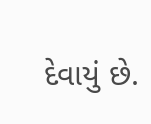દેવાયું છે.